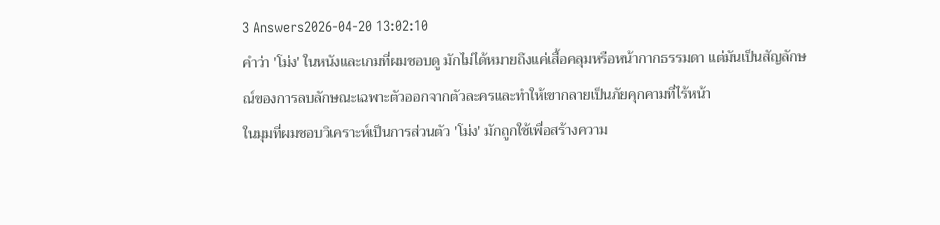3 Answers2026-04-20 13:02:10
คำว่า 'โม่ง' ในหนังและเกมที่ผมชอบดู มักไม่ได้หมายถึงแค่เสื้อคลุมหรือหน้ากากธรรมดา แต่มันเป็นสัญลักษณ์ของการลบลักษณะเฉพาะตัวออกจากตัวละครและทำให้เขากลายเป็นภัยคุกคามที่ไร้หน้า
ในมุมที่ผมชอบวิเคราะห์เป็นการส่วนตัว 'โม่ง' มักถูกใช้เพื่อสร้างความ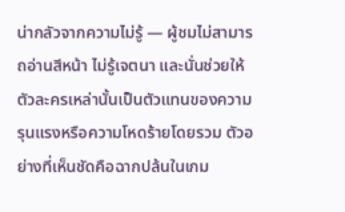น่ากลัวจากความไม่รู้ — ผู้ชมไม่สามารถอ่านสีหน้า ไม่รู้เจตนา และนั่นช่วยให้ตัวละครเหล่านั้นเป็นตัวแทนของความรุนแรงหรือความโหดร้ายโดยรวม ตัวอย่างที่เห็นชัดคือฉากปล้นในเกม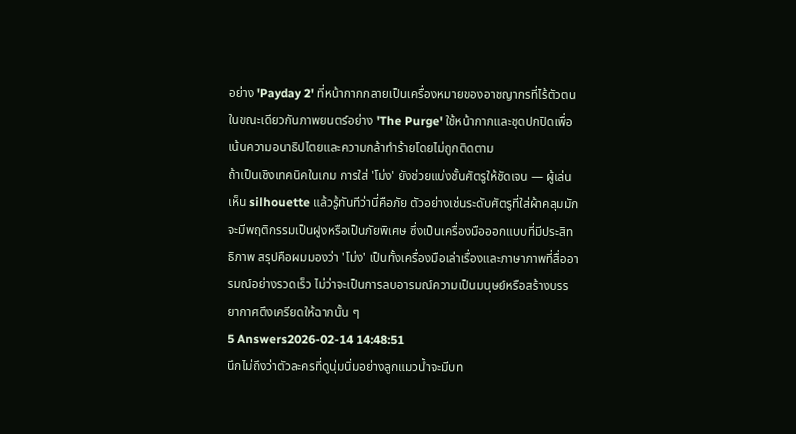อย่าง 'Payday 2' ที่หน้ากากกลายเป็นเครื่องหมายของอาชญากรที่ไร้ตัวตน ในขณะเดียวกันภาพยนตร์อย่าง 'The Purge' ใช้หน้ากากและชุดปกปิดเพื่อเน้นความอนาธิปไตยและความกล้าทำร้ายโดยไม่ถูกติดตาม
ถ้าเป็นเชิงเทคนิคในเกม การใส่ 'โม่ง' ยังช่วยแบ่งชั้นศัตรูให้ชัดเจน — ผู้เล่นเห็น silhouette แล้วรู้ทันทีว่านี่คือภัย ตัวอย่างเช่นระดับศัตรูที่ใส่ผ้าคลุมมักจะมีพฤติกรรมเป็นฝูงหรือเป็นภัยพิเศษ ซึ่งเป็นเครื่องมือออกแบบที่มีประสิทธิภาพ สรุปคือผมมองว่า 'โม่ง' เป็นทั้งเครื่องมือเล่าเรื่องและภาษาภาพที่สื่ออารมณ์อย่างรวดเร็ว ไม่ว่าจะเป็นการลบอารมณ์ความเป็นมนุษย์หรือสร้างบรรยากาศตึงเครียดให้ฉากนั้น ๆ
5 Answers2026-02-14 14:48:51
นึกไม่ถึงว่าตัวละครที่ดูนุ่มนิ่มอย่างลูกแมวน้ำจะมีบท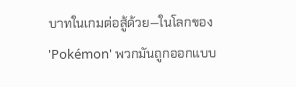บาทในเกมต่อสู้ด้วย—ในโลกของ 'Pokémon' พวกมันถูกออกแบบ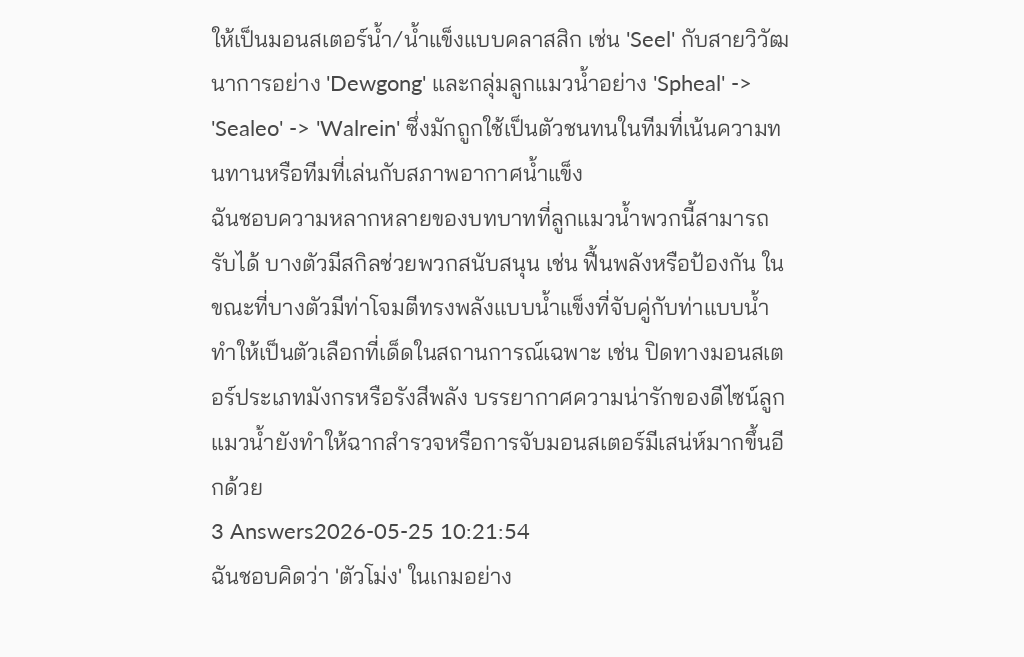ให้เป็นมอนสเตอร์น้ำ/น้ำแข็งแบบคลาสสิก เช่น 'Seel' กับสายวิวัฒนาการอย่าง 'Dewgong' และกลุ่มลูกแมวน้ำอย่าง 'Spheal' -> 'Sealeo' -> 'Walrein' ซึ่งมักถูกใช้เป็นตัวชนทนในทีมที่เน้นความทนทานหรือทีมที่เล่นกับสภาพอากาศน้ำแข็ง
ฉันชอบความหลากหลายของบทบาทที่ลูกแมวน้ำพวกนี้สามารถรับได้ บางตัวมีสกิลช่วยพวกสนับสนุน เช่น ฟื้นพลังหรือป้องกัน ในขณะที่บางตัวมีท่าโจมตีทรงพลังแบบน้ำแข็งที่จับคู่กับท่าแบบน้ำ ทำให้เป็นตัวเลือกที่เด็ดในสถานการณ์เฉพาะ เช่น ปิดทางมอนสเตอร์ประเภทมังกรหรือรังสีพลัง บรรยากาศความน่ารักของดีไซน์ลูกแมวน้ำยังทำให้ฉากสำรวจหรือการจับมอนสเตอร์มีเสน่ห์มากขึ้นอีกด้วย
3 Answers2026-05-25 10:21:54
ฉันชอบคิดว่า 'ตัวโม่ง' ในเกมอย่าง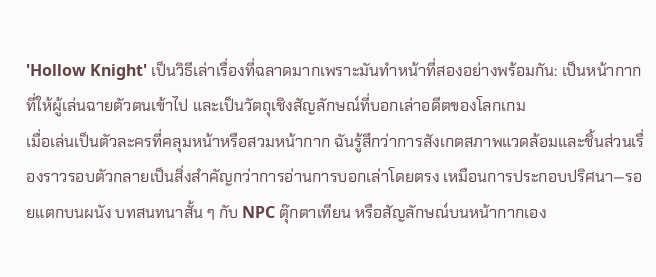'Hollow Knight' เป็นวิธีเล่าเรื่องที่ฉลาดมากเพราะมันทำหน้าที่สองอย่างพร้อมกัน: เป็นหน้ากากที่ให้ผู้เล่นฉายตัวตนเข้าไป และเป็นวัตถุเชิงสัญลักษณ์ที่บอกเล่าอดีตของโลกเกม
เมื่อเล่นเป็นตัวละครที่คลุมหน้าหรือสวมหน้ากาก ฉันรู้สึกว่าการสังเกตสภาพแวดล้อมและชิ้นส่วนเรื่องราวรอบตัวกลายเป็นสิ่งสำคัญกว่าการอ่านการบอกเล่าโดยตรง เหมือนการประกอบปริศนา—รอยแตกบนผนัง บทสนทนาสั้น ๆ กับ NPC ตุ๊กตาเทียน หรือสัญลักษณ์บนหน้ากากเอง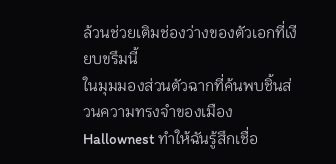ล้วนช่วยเติมช่องว่างของตัวเอกที่เงียบขรึมนี้
ในมุมมองส่วนตัวฉากที่ค้นพบชิ้นส่วนความทรงจำของเมือง Hallownest ทำให้ฉันรู้สึกเชื่อ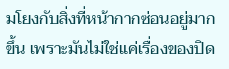มโยงกับสิ่งที่หน้ากากซ่อนอยู่มากขึ้น เพราะมันไม่ใช่แค่เรื่องของปิด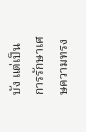บัง แต่เป็นการรักษาเศษความทรง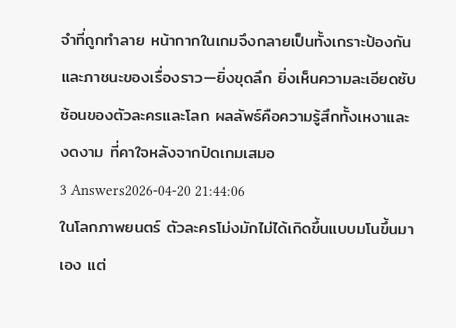จำที่ถูกทำลาย หน้ากากในเกมจึงกลายเป็นทั้งเกราะป้องกันและภาชนะของเรื่องราว—ยิ่งขุดลึก ยิ่งเห็นความละเอียดซับซ้อนของตัวละครและโลก ผลลัพธ์คือความรู้สึกทั้งเหงาและงดงาม ที่คาใจหลังจากปิดเกมเสมอ
3 Answers2026-04-20 21:44:06
ในโลกภาพยนตร์ ตัวละครโม่งมักไม่ได้เกิดขึ้นแบบมโนขึ้นมาเอง แต่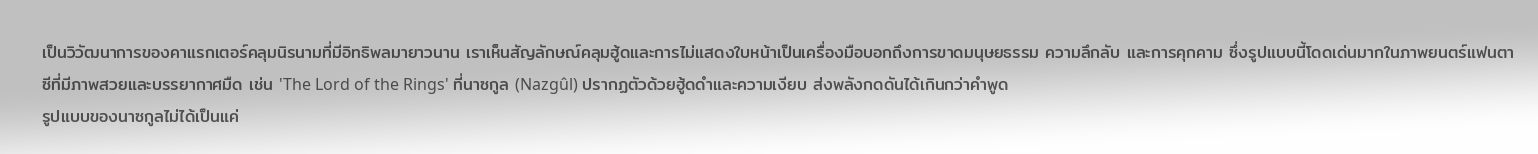เป็นวิวัฒนาการของคาแรกเตอร์คลุมนิรนามที่มีอิทธิพลมายาวนาน เราเห็นสัญลักษณ์คลุมฮู้ดและการไม่แสดงใบหน้าเป็นเครื่องมือบอกถึงการขาดมนุษยธรรม ความลึกลับ และการคุกคาม ซึ่งรูปแบบนี้โดดเด่นมากในภาพยนตร์แฟนตาซีที่มีภาพสวยและบรรยากาศมืด เช่น 'The Lord of the Rings' ที่นาซกูล (Nazgûl) ปรากฏตัวด้วยฮู้ดดำและความเงียบ ส่งพลังกดดันได้เกินกว่าคำพูด
รูปแบบของนาซกูลไม่ได้เป็นแค่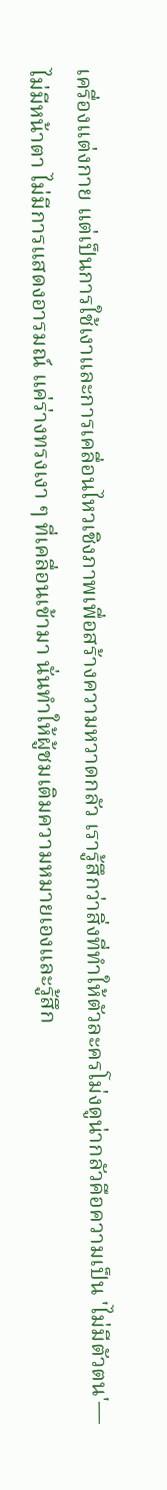เครื่องแต่งกาย แต่เป็นการใช้เงาและการเคลื่อนไหวเชิงภาพเพื่อสร้างความหวาดกลัว เรารู้สึกว่าสิ่งที่ทำให้ตัวละครโม่งดูน่ากลัวคือความเป็น 'ไม่มีตัวตน'—ไม่มีหน้าตา ไม่มีการแสดงอารมณ์ แค่ร่างทรงเงา ๆ ที่เคลื่อนเข้ามา นั่นทำให้ผู้ชมเติมความหมายเองและรู้สึก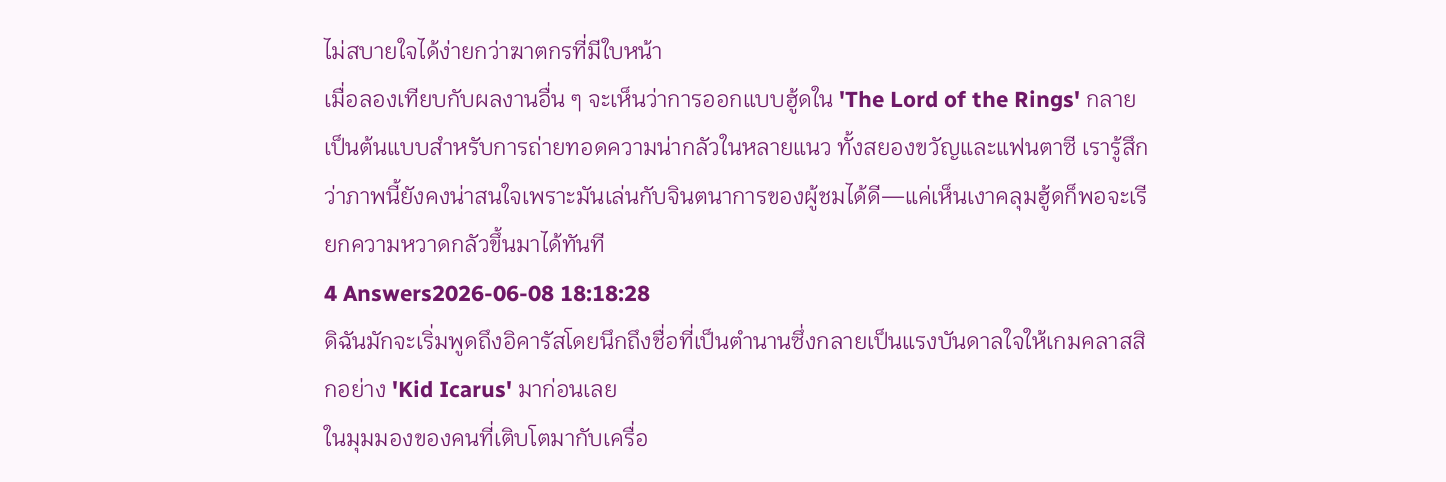ไม่สบายใจได้ง่ายกว่าฆาตกรที่มีใบหน้า
เมื่อลองเทียบกับผลงานอื่น ๆ จะเห็นว่าการออกแบบฮู้ดใน 'The Lord of the Rings' กลายเป็นต้นแบบสำหรับการถ่ายทอดความน่ากลัวในหลายแนว ทั้งสยองขวัญและแฟนตาซี เรารู้สึกว่าภาพนี้ยังคงน่าสนใจเพราะมันเล่นกับจินตนาการของผู้ชมได้ดี—แค่เห็นเงาคลุมฮู้ดก็พอจะเรียกความหวาดกลัวขึ้นมาได้ทันที
4 Answers2026-06-08 18:18:28
ดิฉันมักจะเริ่มพูดถึงอิคารัสโดยนึกถึงชื่อที่เป็นตำนานซึ่งกลายเป็นแรงบันดาลใจให้เกมคลาสสิกอย่าง 'Kid Icarus' มาก่อนเลย
ในมุมมองของคนที่เติบโตมากับเครื่อ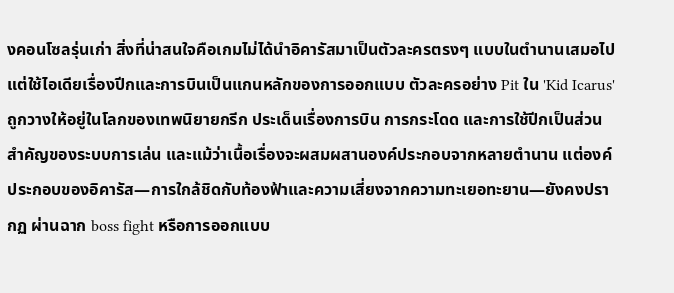งคอนโซลรุ่นเก่า สิ่งที่น่าสนใจคือเกมไม่ได้นำอิคารัสมาเป็นตัวละครตรงๆ แบบในตำนานเสมอไป แต่ใช้ไอเดียเรื่องปีกและการบินเป็นแกนหลักของการออกแบบ ตัวละครอย่าง Pit ใน 'Kid Icarus' ถูกวางให้อยู่ในโลกของเทพนิยายกรีก ประเด็นเรื่องการบิน การกระโดด และการใช้ปีกเป็นส่วนสำคัญของระบบการเล่น และแม้ว่าเนื้อเรื่องจะผสมผสานองค์ประกอบจากหลายตำนาน แต่องค์ประกอบของอิคารัส—การใกล้ชิดกับท้องฟ้าและความเสี่ยงจากความทะเยอทะยาน—ยังคงปรากฏ ผ่านฉาก boss fight หรือการออกแบบ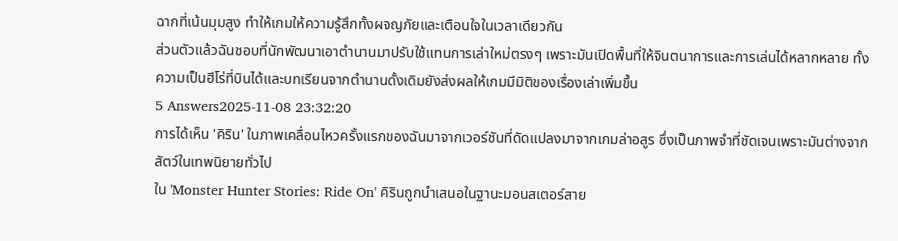ฉากที่เน้นมุมสูง ทำให้เกมให้ความรู้สึกทั้งผจญภัยและเตือนใจในเวลาเดียวกัน
ส่วนตัวแล้วฉันชอบที่นักพัฒนาเอาตำนานมาปรับใช้แทนการเล่าใหม่ตรงๆ เพราะมันเปิดพื้นที่ให้จินตนาการและการเล่นได้หลากหลาย ทั้งความเป็นฮีโร่ที่บินได้และบทเรียนจากตำนานดั้งเดิมยังส่งผลให้เกมมีมิติของเรื่องเล่าเพิ่มขึ้น
5 Answers2025-11-08 23:32:20
การได้เห็น 'คิริน' ในภาพเคลื่อนไหวครั้งแรกของฉันมาจากเวอร์ชันที่ดัดแปลงมาจากเกมล่าอสูร ซึ่งเป็นภาพจำที่ชัดเจนเพราะมันต่างจากสัตว์ในเทพนิยายทั่วไป
ใน 'Monster Hunter Stories: Ride On' คิรินถูกนำเสนอในฐานะมอนสเตอร์สาย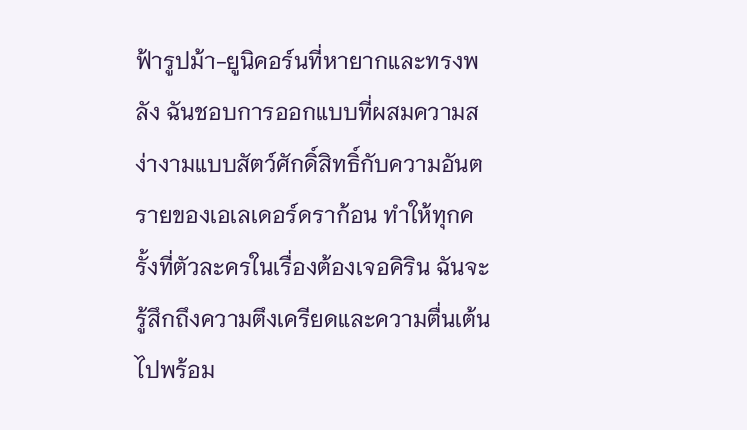ฟ้ารูปม้า-ยูนิคอร์นที่หายากและทรงพลัง ฉันชอบการออกแบบที่ผสมความสง่างามแบบสัตว์ศักดิ์สิทธิ์กับความอันตรายของเอเลเดอร์ดราก้อน ทำให้ทุกครั้งที่ตัวละครในเรื่องต้องเจอคิริน ฉันจะรู้สึกถึงความตึงเครียดและความตื่นเต้นไปพร้อม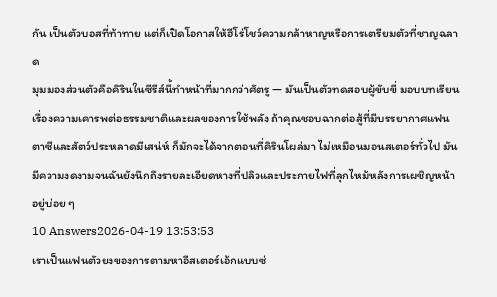กัน เป็นตัวบอสที่ท้าทาย แต่ก็เปิดโอกาสให้ฮีโร่โชว์ความกล้าหาญหรือการเตรียมตัวที่ชาญฉลาด
มุมมองส่วนตัวคือคิรินในซีรีส์นี้ทำหน้าที่มากกว่าศัตรู — มันเป็นตัวทดสอบผู้ขับขี่ มอบบทเรียนเรื่องความเคารพต่อธรรมชาติและผลของการใช้พลัง ถ้าคุณชอบฉากต่อสู้ที่มีบรรยากาศแฟนตาซีและสัตว์ประหลาดมีเสน่ห์ ก็มักจะได้จากตอนที่คิรินโผล่มา ไม่เหมือนมอนสเตอร์ทั่วไป มันมีความงดงามจนฉันยังนึกถึงรายละเอียดหางที่ปลิวและประกายไฟที่ลุกไหม้หลังการเผชิญหน้าอยู่บ่อย ๆ
10 Answers2026-04-19 13:53:53
เราเป็นแฟนตัวยงของการตามหาอีสเตอร์เอ้กแบบซ่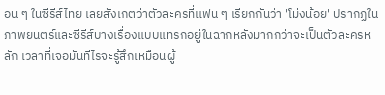อน ๆ ในซีรีส์ไทย เลยสังเกตว่าตัวละครที่แฟน ๆ เรียกกันว่า 'โม่งน้อย' ปรากฏในภาพยนตร์และซีรีส์บางเรื่องแบบแทรกอยู่ในฉากหลังมากกว่าจะเป็นตัวละครหลัก เวลาที่เจอมันทีไรจะรู้สึกเหมือนผู้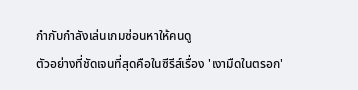กำกับกำลังเล่นเกมซ่อนหาให้คนดู
ตัวอย่างที่ชัดเจนที่สุดคือในซีรีส์เรื่อง 'เงามืดในตรอก'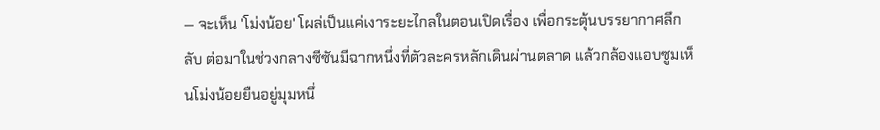— จะเห็น 'โม่งน้อย' โผล่เป็นแค่เงาระยะไกลในตอนเปิดเรื่อง เพื่อกระตุ้นบรรยากาศลึกลับ ต่อมาในช่วงกลางซีซันมีฉากหนึ่งที่ตัวละครหลักเดินผ่านตลาด แล้วกล้องแอบซูมเห็นโม่งน้อยยืนอยู่มุมหนึ่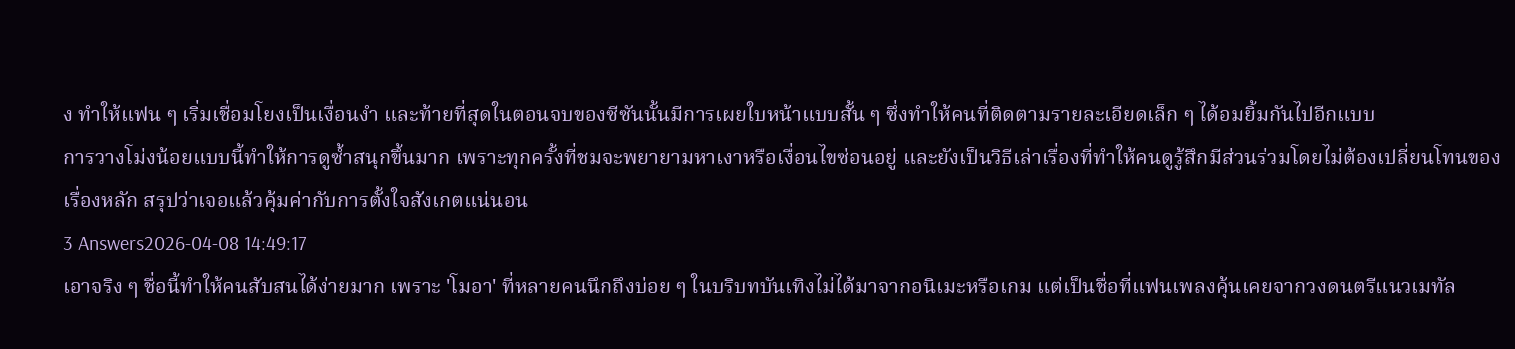ง ทำให้แฟน ๆ เริ่มเชื่อมโยงเป็นเงื่อนงำ และท้ายที่สุดในตอนจบของซีซันนั้นมีการเผยใบหน้าแบบสั้น ๆ ซึ่งทำให้คนที่ติดตามรายละเอียดเล็ก ๆ ได้อมยิ้มกันไปอีกแบบ
การวางโม่งน้อยแบบนี้ทำให้การดูซ้ำสนุกขึ้นมาก เพราะทุกครั้งที่ชมจะพยายามหาเงาหรือเงื่อนไขซ่อนอยู่ และยังเป็นวิธีเล่าเรื่องที่ทำให้คนดูรู้สึกมีส่วนร่วมโดยไม่ต้องเปลี่ยนโทนของเรื่องหลัก สรุปว่าเจอแล้วคุ้มค่ากับการตั้งใจสังเกตแน่นอน
3 Answers2026-04-08 14:49:17
เอาจริง ๆ ชื่อนี้ทำให้คนสับสนได้ง่ายมาก เพราะ 'โมอา' ที่หลายคนนึกถึงบ่อย ๆ ในบริบทบันเทิงไม่ได้มาจากอนิเมะหรือเกม แต่เป็นชื่อที่แฟนเพลงคุ้นเคยจากวงดนตรีแนวเมทัล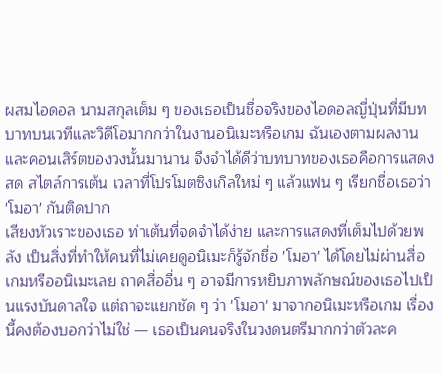ผสมไอดอล นามสกุลเต็ม ๆ ของเธอเป็นชื่อจริงของไอดอลญี่ปุ่นที่มีบทบาทบนเวทีและวิดีโอมากกว่าในงานอนิเมะหรือเกม ฉันเองตามผลงานและคอนเสิร์ตของวงนั้นมานาน จึงจำได้ดีว่าบทบาทของเธอคือการแสดงสด สไตล์การเต้น เวลาที่โปรโมตซิงเกิลใหม่ ๆ แล้วแฟน ๆ เรียกชื่อเธอว่า 'โมอา' กันติดปาก
เสียงหัวเราะของเธอ ท่าเต้นที่จดจำได้ง่าย และการแสดงที่เต็มไปด้วยพลัง เป็นสิ่งที่ทำให้คนที่ไม่เคยดูอนิเมะก็รู้จักชื่อ 'โมอา' ได้โดยไม่ผ่านสื่อเกมหรืออนิเมะเลย ถาคสื่ออื่น ๆ อาจมีการหยิบภาพลักษณ์ของเธอไปเป็นแรงบันดาลใจ แต่ถาจะแยกชัด ๆ ว่า 'โมอา' มาจากอนิเมะหรือเกม เรื่องนี้คงต้องบอกว่าไม่ใช่ — เธอเป็นคนจริงในวงดนตรีมากกว่าตัวละค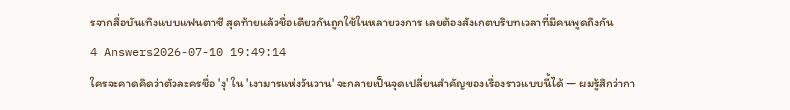รจากสื่อบันเทิงแบบแฟนตาซี สุดท้ายแล้วชื่อเดียวกันถูกใช้ในหลายวงการ เลยต้องสังเกตบริบทเวลาที่มีคนพูดถึงกัน
4 Answers2026-07-10 19:49:14
ใครจะคาดคิดว่าตัวละครชื่อ 'งุ' ใน 'เงามารแห่งวันวาน' จะกลายเป็นจุดเปลี่ยนสำคัญของเรื่องราวแบบนี้ได้ — ผมรู้สึกว่ากา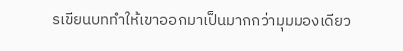รเขียนบททำให้เขาออกมาเป็นมากกว่ามุมมองเดียว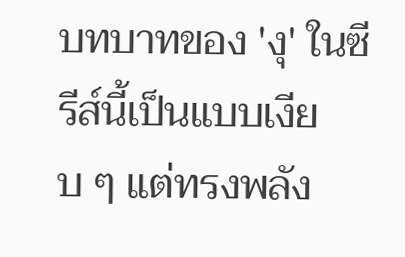บทบาทของ 'งุ' ในซีรีส์นี้เป็นแบบเงียบ ๆ แต่ทรงพลัง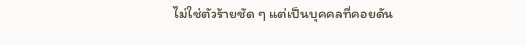ไม่ใช่ตัวร้ายชัด ๆ แต่เป็นบุคคลที่คอยดัน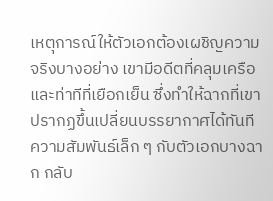เหตุการณ์ให้ตัวเอกต้องเผชิญความจริงบางอย่าง เขามีอดีตที่คลุมเครือและท่าทีที่เยือกเย็น ซึ่งทำให้ฉากที่เขาปรากฏขึ้นเปลี่ยนบรรยากาศได้ทันที ความสัมพันธ์เล็ก ๆ กับตัวเอกบางฉาก กลับ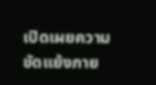เปิดเผยความขัดแย้งภาย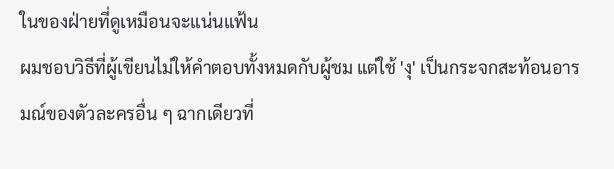ในของฝ่ายที่ดูเหมือนจะแน่นแฟ้น
ผมชอบวิธีที่ผู้เขียนไม่ให้คำตอบทั้งหมดกับผู้ชม แต่ใช้ 'งุ' เป็นกระจกสะท้อนอารมณ์ของตัวละครอื่น ๆ ฉากเดียวที่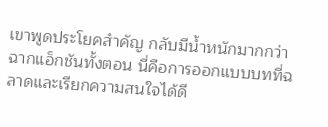เขาพูดประโยคสำคัญ กลับมีน้ำหนักมากกว่าฉากแอ็กชันทั้งตอน นี่คือการออกแบบบทที่ฉลาดและเรียกความสนใจได้ดี